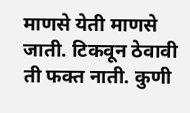माणसे येती माणसे जाती. टिकवून ठेवावी ती फक्त नाती. कुणी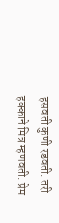हसवती कुणी रडवती. तरी हक्काने मित्र म्हणवती. प्रेम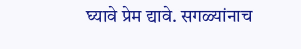घ्यावे प्रेम द्यावे. सगळ्यांनाच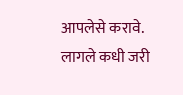आपलेसे करावे. लागले कधी जरी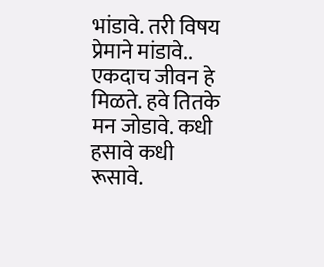भांडावे. तरी विषय प्रेमाने मांडावे.. एकदाच जीवन हे मिळते. हवे तितके मन जोडावे. कधी हसावे कधी रूसावे.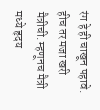रंग हे ही चाखून पहावे. हीच तर मजा खरी मैत्रीची. म्हणूनच मैत्री मध्ये हृदय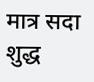मात्र सदा शुद्ध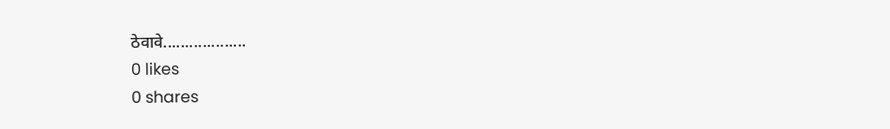ठेवावे...................
0 likes
0 shares